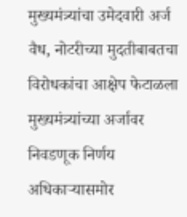मुख्यमंत्र्यांचा उमेदवारी अर्ज वैध, नोटरीच्या मुदतीबाबतचा विरोधकांचा आक्षेप फेटाळला
मुख्यमंत्र्यांच्या अर्जावर निवडणूक निर्णय अधिकाऱ्यासमोर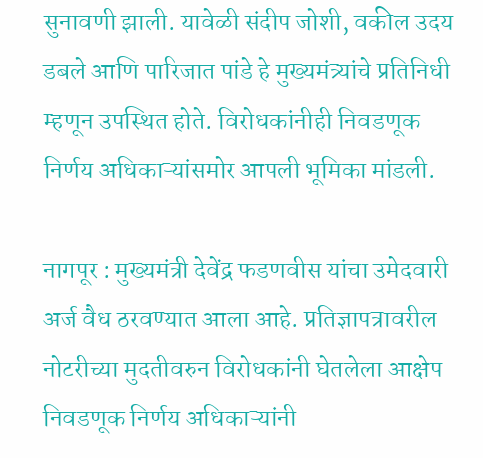सुनावणी झाली. यावेळी संदीप जोशी, वकील उदय डबले आणि पारिजात पांडे हे मुख्यमंत्र्यांचे प्रतिनिधी म्हणून उपस्थित होते. विरोधकांनीही निवडणूक निर्णय अधिकाऱ्यांसमोर आपली भूमिका मांडली.

नागपूर : मुख्यमंत्री देवेंद्र फडणवीस यांचा उमेदवारी अर्ज वैध ठरवण्यात आला आहे. प्रतिज्ञापत्रावरील नोटरीच्या मुदतीवरुन विरोधकांनी घेतलेला आक्षेप निवडणूक निर्णय अधिकाऱ्यांनी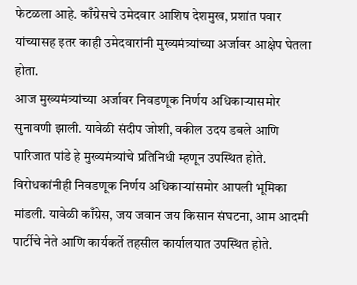फेटळला आहे. काँग्रेसचे उमेदवार आशिष देशमुख, प्रशांत पवार यांच्यासह इतर काही उमेदवारांनी मुख्यमंत्र्यांच्या अर्जावर आक्षेप घेतला होता.
आज मुख्यमंत्र्यांच्या अर्जावर निवडणूक निर्णय अधिकाऱ्यासमोर सुनावणी झाली. यावेळी संदीप जोशी, वकील उदय डबले आणि पारिजात पांडे हे मुख्यमंत्र्यांचे प्रतिनिधी म्हणून उपस्थित होते. विरोधकांनीही निवडणूक निर्णय अधिकाऱ्यांसमोर आपली भूमिका मांडली. यावेळी काँग्रेस, जय जवान जय किसान संघटना, आम आदमी पार्टीचे नेते आणि कार्यकर्ते तहसील कार्यालयात उपस्थित होते.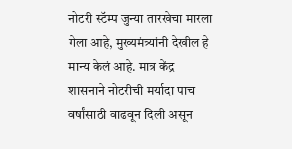नोटरी स्टॅम्प जुन्या तारखेचा मारला गेला आहे, मुख्यमंत्र्यांनी देखील हे मान्य केलं आहे. मात्र केंद्र शासनाने नोटरीची मर्यादा पाच वर्षांसाठी वाढवून दिली असून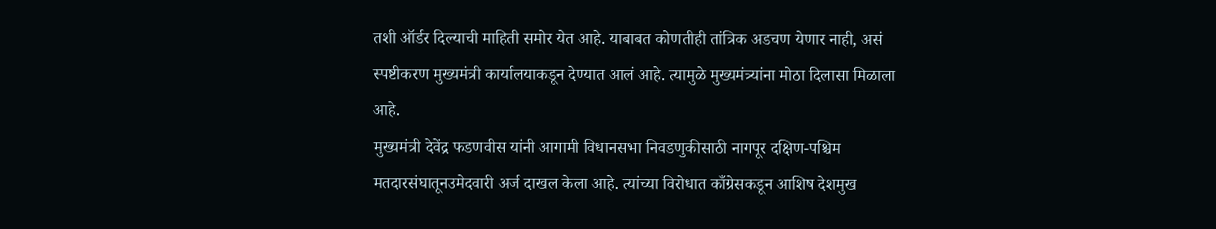तशी ऑर्डर दिल्याची माहिती समोर येत आहे. याबाबत कोणतीही तांत्रिक अडचण येणार नाही, असं स्पष्टीकरण मुख्यमंत्री कार्यालयाकडून देण्यात आलं आहे. त्यामुळे मुख्यमंत्र्यांना मोठा दिलासा मिळाला आहे.
मुख्यमंत्री देवेंद्र फडणवीस यांनी आगामी विधानसभा निवडणुकीसाठी नागपूर दक्षिण-पश्चिम मतदारसंघातूनउमेदवारी अर्ज दाखल केला आहे. त्यांच्या विरोधात काँग्रेसकडून आशिष देशमुख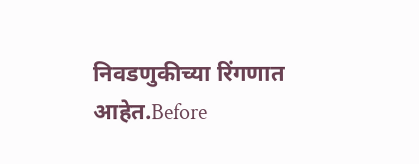निवडणुकीच्या रिंगणात आहेत.Before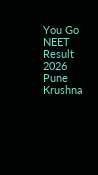You Go
NEET Result 2026 Pune Krushna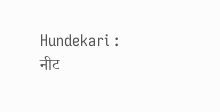Hundekari : नीट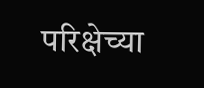परिक्षेच्या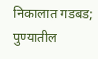निकालात गडबड; पुण्यातील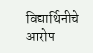विद्यार्थिनीचे आरोप